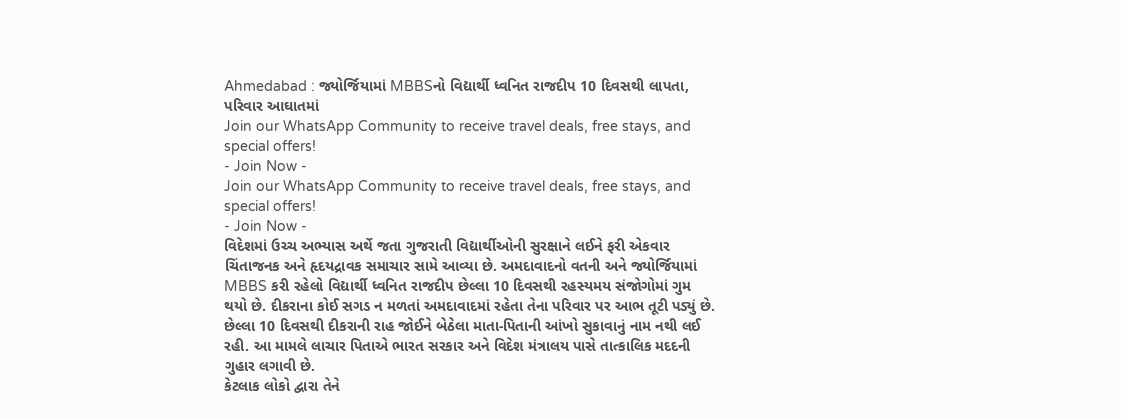Ahmedabad : જ્યોર્જિયામાં MBBSનો વિદ્યાર્થી ધ્વનિત રાજદીપ 10 દિવસથી લાપતા, પરિવાર આઘાતમાં
Join our WhatsApp Community to receive travel deals, free stays, and special offers!
- Join Now -
Join our WhatsApp Community to receive travel deals, free stays, and special offers!
- Join Now -
વિદેશમાં ઉચ્ચ અભ્યાસ અર્થે જતા ગુજરાતી વિદ્યાર્થીઓની સુરક્ષાને લઈને ફરી એકવાર ચિંતાજનક અને હૃદયદ્રાવક સમાચાર સામે આવ્યા છે. અમદાવાદનો વતની અને જ્યોર્જિયામાં MBBS કરી રહેલો વિદ્યાર્થી ધ્વનિત રાજદીપ છેલ્લા 10 દિવસથી રહસ્યમય સંજોગોમાં ગુમ થયો છે. દીકરાના કોઈ સગડ ન મળતાં અમદાવાદમાં રહેતા તેના પરિવાર પર આભ તૂટી પડ્યું છે. છેલ્લા 10 દિવસથી દીકરાની રાહ જોઈને બેઠેલા માતા-પિતાની આંખો સુકાવાનું નામ નથી લઈ રહી. આ મામલે લાચાર પિતાએ ભારત સરકાર અને વિદેશ મંત્રાલય પાસે તાત્કાલિક મદદની ગુહાર લગાવી છે.
કેટલાક લોકો દ્વારા તેને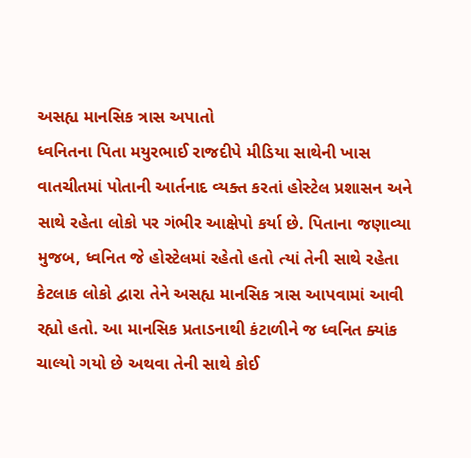અસહ્ય માનસિક ત્રાસ અપાતો
ધ્વનિતના પિતા મયુરભાઈ રાજદીપે મીડિયા સાથેની ખાસ વાતચીતમાં પોતાની આર્તનાદ વ્યક્ત કરતાં હોસ્ટેલ પ્રશાસન અને સાથે રહેતા લોકો પર ગંભીર આક્ષેપો કર્યા છે. પિતાના જણાવ્યા મુજબ, ધ્વનિત જે હોસ્ટેલમાં રહેતો હતો ત્યાં તેની સાથે રહેતા કેટલાક લોકો દ્વારા તેને અસહ્ય માનસિક ત્રાસ આપવામાં આવી રહ્યો હતો. આ માનસિક પ્રતાડનાથી કંટાળીને જ ધ્વનિત ક્યાંક ચાલ્યો ગયો છે અથવા તેની સાથે કોઈ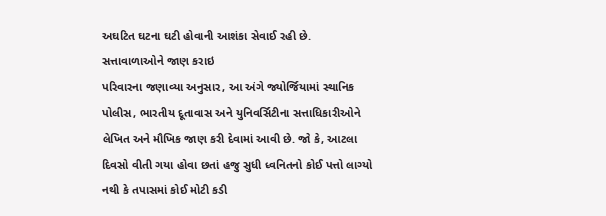અઘટિત ઘટના ઘટી હોવાની આશંકા સેવાઈ રહી છે.
સત્તાવાળાઓને જાણ કરાઇ
પરિવારના જણાવ્યા અનુસાર, આ અંગે જ્યોર્જિયામાં સ્થાનિક પોલીસ, ભારતીય દૂતાવાસ અને યુનિવર્સિટીના સત્તાધિકારીઓને લેખિત અને મૌખિક જાણ કરી દેવામાં આવી છે. જો કે, આટલા દિવસો વીતી ગયા હોવા છતાં હજુ સુધી ધ્વનિતનો કોઈ પત્તો લાગ્યો નથી કે તપાસમાં કોઈ મોટી કડી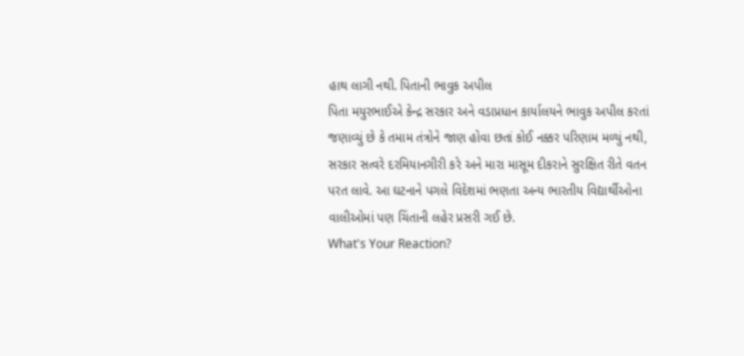હાથ લાગી નથી. પિતાની ભાવુક અપીલ
પિતા મયુરભાઈએ કેન્દ્ર સરકાર અને વડાપ્રધાન કાર્યાલયને ભાવુક અપીલ કરતાં જણાવ્યું છે કે તમામ તંત્રોને જાણ હોવા છતાં કોઈ નક્કર પરિણામ મળ્યું નથી, સરકાર સત્વરે દરમિયાનગીરી કરે અને મારા માસૂમ દીકરાને સુરક્ષિત રીતે વતન પરત લાવે. આ ઘટનાને પગલે વિદેશમાં ભણતા અન્ય ભારતીય વિદ્યાર્થીઓના વાલીઓમાં પણ ચિંતાની લહેર પ્રસરી ગઈ છે.
What's Your Reaction?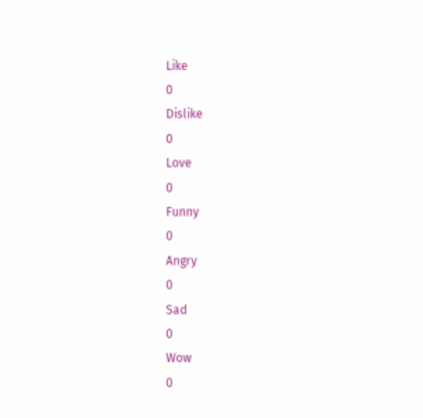Like
0
Dislike
0
Love
0
Funny
0
Angry
0
Sad
0
Wow
0